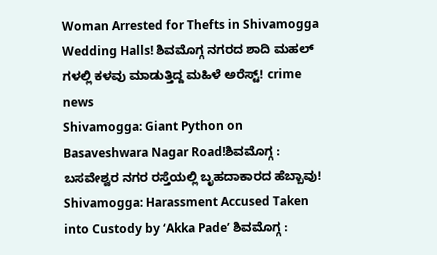Woman Arrested for Thefts in Shivamogga Wedding Halls! ಶಿವಮೊಗ್ಗ ನಗರದ ಶಾದಿ ಮಹಲ್ ಗಳಲ್ಲಿ ಕಳವು ಮಾಡುತ್ತಿದ್ದ ಮಹಿಳೆ ಅರೆಸ್ಟ್! crime news
Shivamogga: Giant Python on Basaveshwara Nagar Road!ಶಿವಮೊಗ್ಗ : ಬಸವೇಶ್ವರ ನಗರ ರಸ್ತೆಯಲ್ಲಿ ಬೃಹದಾಕಾರದ ಹೆಬ್ಬಾವು!
Shivamogga: Harassment Accused Taken into Custody by ‘Akka Pade’ ಶಿವಮೊಗ್ಗ :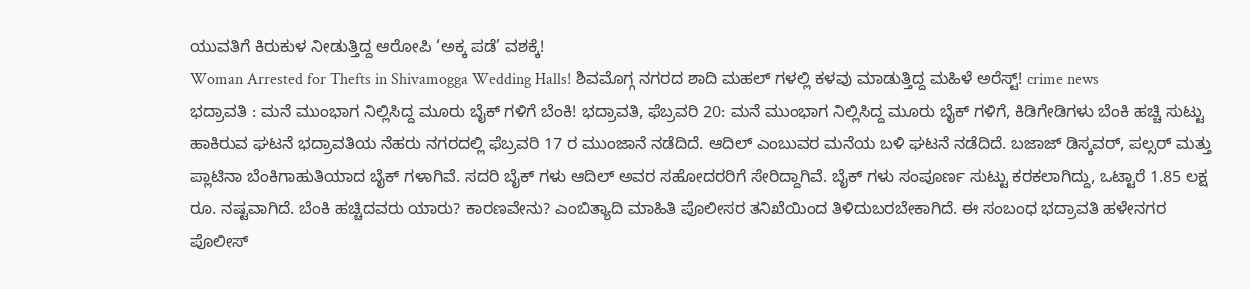ಯುವತಿಗೆ ಕಿರುಕುಳ ನೀಡುತ್ತಿದ್ದ ಆರೋಪಿ ‘ಅಕ್ಕ ಪಡೆ’ ವಶಕ್ಕೆ!
Woman Arrested for Thefts in Shivamogga Wedding Halls! ಶಿವಮೊಗ್ಗ ನಗರದ ಶಾದಿ ಮಹಲ್ ಗಳಲ್ಲಿ ಕಳವು ಮಾಡುತ್ತಿದ್ದ ಮಹಿಳೆ ಅರೆಸ್ಟ್! crime news
ಭದ್ರಾವತಿ : ಮನೆ ಮುಂಭಾಗ ನಿಲ್ಲಿಸಿದ್ದ ಮೂರು ಬೈಕ್ ಗಳಿಗೆ ಬೆಂಕಿ! ಭದ್ರಾವತಿ, ಫೆಬ್ರವರಿ 20: ಮನೆ ಮುಂಭಾಗ ನಿಲ್ಲಿಸಿದ್ದ ಮೂರು ಬೈಕ್ ಗಳಿಗೆ, ಕಿಡಿಗೇಡಿಗಳು ಬೆಂಕಿ ಹಚ್ಚಿ ಸುಟ್ಟು ಹಾಕಿರುವ ಘಟನೆ ಭದ್ರಾವತಿಯ ನೆಹರು ನಗರದಲ್ಲಿ ಫೆಬ್ರವರಿ 17 ರ ಮುಂಜಾನೆ ನಡೆದಿದೆ. ಆದಿಲ್ ಎಂಬುವರ ಮನೆಯ ಬಳಿ ಘಟನೆ ನಡೆದಿದೆ. ಬಜಾಜ್ ಡಿಸ್ಕವರ್, ಪಲ್ಸರ್ ಮತ್ತು ಪ್ಲಾಟಿನಾ ಬೆಂಕಿಗಾಹುತಿಯಾದ ಬೈಕ್ ಗಳಾಗಿವೆ. ಸದರಿ ಬೈಕ್ ಗಳು ಆದಿಲ್ ಅವರ ಸಹೋದರರಿಗೆ ಸೇರಿದ್ದಾಗಿವೆ. ಬೈಕ್ ಗಳು ಸಂಪೂರ್ಣ ಸುಟ್ಟು ಕರಕಲಾಗಿದ್ದು, ಒಟ್ಟಾರೆ 1.85 ಲಕ್ಷ ರೂ. ನಷ್ಟವಾಗಿದೆ. ಬೆಂಕಿ ಹಚ್ಚಿದವರು ಯಾರು? ಕಾರಣವೇನು? ಎಂಬಿತ್ಯಾದಿ ಮಾಹಿತಿ ಪೊಲೀಸರ ತನಿಖೆಯಿಂದ ತಿಳಿದುಬರಬೇಕಾಗಿದೆ. ಈ ಸಂಬಂಧ ಭದ್ರಾವತಿ ಹಳೇನಗರ ಪೊಲೀಸ್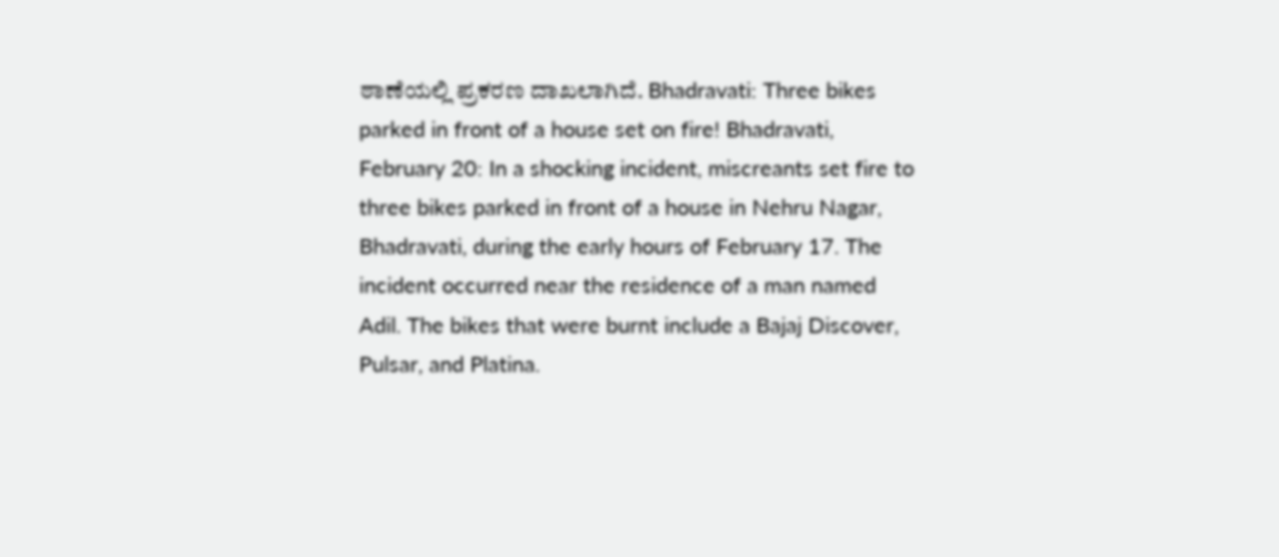ಠಾಣೆಯಲ್ಲಿ ಪ್ರಕರಣ ದಾಖಲಾಗಿದೆ. Bhadravati: Three bikes parked in front of a house set on fire! Bhadravati, February 20: In a shocking incident, miscreants set fire to three bikes parked in front of a house in Nehru Nagar, Bhadravati, during the early hours of February 17. The incident occurred near the residence of a man named Adil. The bikes that were burnt include a Bajaj Discover, Pulsar, and Platina.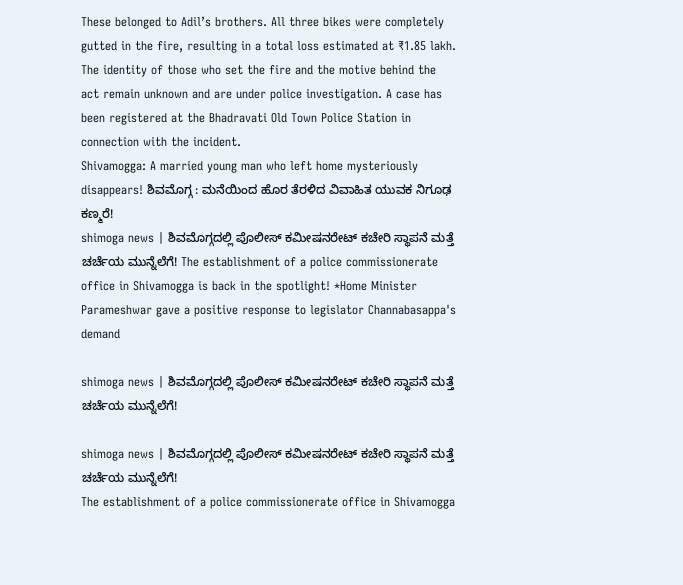These belonged to Adil’s brothers. All three bikes were completely gutted in the fire, resulting in a total loss estimated at ₹1.85 lakh. The identity of those who set the fire and the motive behind the act remain unknown and are under police investigation. A case has been registered at the Bhadravati Old Town Police Station in connection with the incident.
Shivamogga: A married young man who left home mysteriously disappears! ಶಿವಮೊಗ್ಗ : ಮನೆಯಿಂದ ಹೊರ ತೆರಳಿದ ವಿವಾಹಿತ ಯುವಕ ನಿಗೂಢ ಕಣ್ಮರೆ!
shimoga news | ಶಿವಮೊಗ್ಗದಲ್ಲಿ ಪೊಲೀಸ್ ಕಮೀಷನರೇಟ್ ಕಚೇರಿ ಸ್ಥಾಪನೆ ಮತ್ತೆ ಚರ್ಚೆಯ ಮುನ್ನೆಲೆಗೆ! The establishment of a police commissionerate office in Shivamogga is back in the spotlight! *Home Minister Parameshwar gave a positive response to legislator Channabasappa's demand

shimoga news | ಶಿವಮೊಗ್ಗದಲ್ಲಿ ಪೊಲೀಸ್ ಕಮೀಷನರೇಟ್ ಕಚೇರಿ ಸ್ಥಾಪನೆ ಮತ್ತೆ ಚರ್ಚೆಯ ಮುನ್ನೆಲೆಗೆ!

shimoga news | ಶಿವಮೊಗ್ಗದಲ್ಲಿ ಪೊಲೀಸ್ ಕಮೀಷನರೇಟ್ ಕಚೇರಿ ಸ್ಥಾಪನೆ ಮತ್ತೆ ಚರ್ಚೆಯ ಮುನ್ನೆಲೆಗೆ!
The establishment of a police commissionerate office in Shivamogga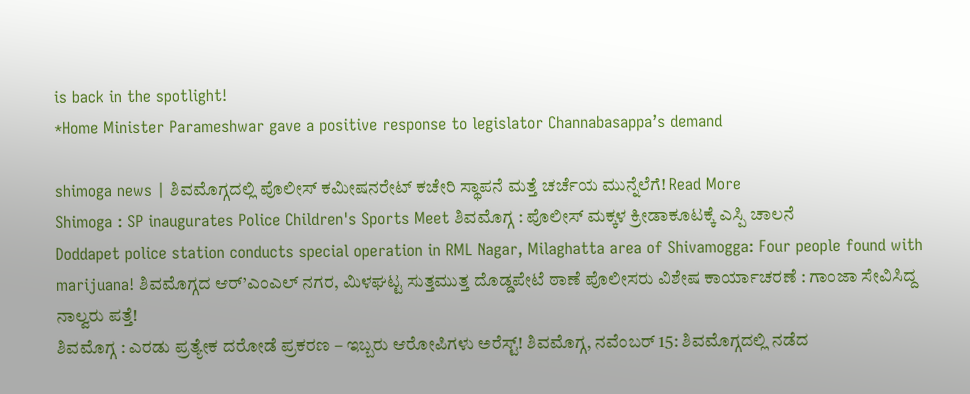is back in the spotlight!
*Home Minister Parameshwar gave a positive response to legislator Channabasappa’s demand

shimoga news | ಶಿವಮೊಗ್ಗದಲ್ಲಿ ಪೊಲೀಸ್ ಕಮೀಷನರೇಟ್ ಕಚೇರಿ ಸ್ಥಾಪನೆ ಮತ್ತೆ ಚರ್ಚೆಯ ಮುನ್ನೆಲೆಗೆ! Read More
Shimoga : SP inaugurates Police Children's Sports Meet ಶಿವಮೊಗ್ಗ : ಪೊಲೀಸ್ ಮಕ್ಕಳ ಕ್ರೀಡಾಕೂಟಕ್ಕೆ ಎಸ್ಪಿ ಚಾಲನೆ
Doddapet police station conducts special operation in RML Nagar, Milaghatta area of Shivamogga: Four people found with marijuana! ಶಿವಮೊಗ್ಗದ ಆರ್’ಎಂಎಲ್ ನಗರ, ಮಿಳಘಟ್ಟ ಸುತ್ತಮುತ್ತ ದೊಡ್ಡಪೇಟೆ ಠಾಣೆ ಪೊಲೀಸರು ವಿಶೇಷ ಕಾರ್ಯಾಚರಣೆ : ಗಾಂಜಾ ಸೇವಿಸಿದ್ದ ನಾಲ್ವರು ಪತ್ತೆ!
ಶಿವಮೊಗ್ಗ : ಎರಡು ಪ್ರತ್ಯೇಕ ದರೋಡೆ ಪ್ರಕರಣ – ಇಬ್ಬರು ಆರೋಪಿಗಳು ಅರೆಸ್ಟ್! ಶಿವಮೊಗ್ಗ, ನವೆಂಬರ್ 15: ಶಿವಮೊಗ್ಗದಲ್ಲಿ ನಡೆದ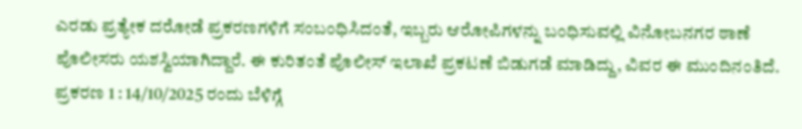ಎರಡು ಪ್ರತ್ಯೇಕ ದರೋಡೆ ಪ್ರಕರಣಗಳಿಗೆ ಸಂಬಂಧಿಸಿದಂತೆ, ಇಬ್ಬರು ಆರೋಪಿಗಳನ್ನು ಬಂಧಿಸುವಲ್ಲಿ ವಿನೋಬನಗರ ಠಾಣೆ ಪೊಲೀಸರು ಯಶಸ್ವಿಯಾಗಿದ್ದಾರೆ. ಈ ಕುರಿತಂತೆ ಪೊಲೀಸ್ ಇಲಾಖೆ ಪ್ರಕಟಣೆ ಬಿಡುಗಡೆ ಮಾಡಿದ್ದು, ವಿವರ ಈ ಮುಂದಿನಂತಿದೆ. ಪ್ರಕರಣ 1 : 14/10/2025 ರಂದು ಬೆಳಿಗ್ಗೆ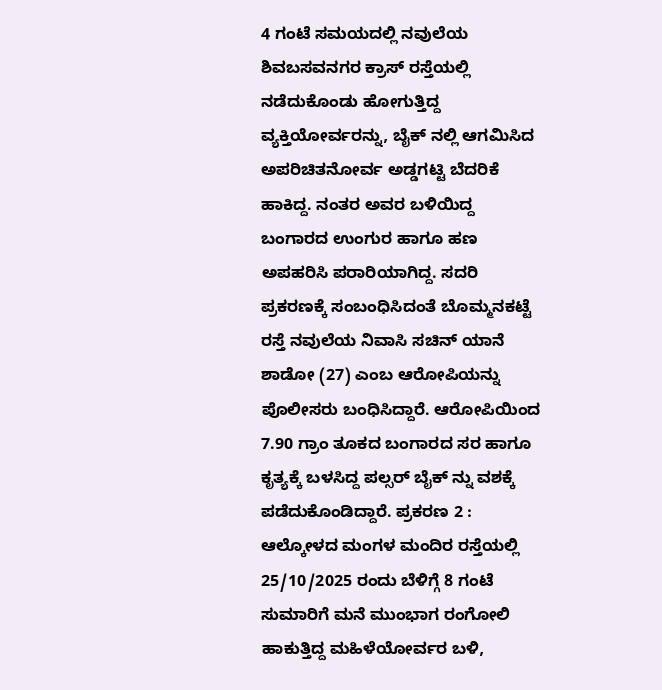4 ಗಂಟೆ ಸಮಯದಲ್ಲಿ ನವುಲೆಯ ಶಿವಬಸವನಗರ ಕ್ರಾಸ್ ರಸ್ತೆಯಲ್ಲಿ ನಡೆದುಕೊಂಡು ಹೋಗುತ್ತಿದ್ದ ವ್ಯಕ್ತಿಯೋರ್ವರನ್ನು, ಬೈಕ್ ನಲ್ಲಿ ಆಗಮಿಸಿದ ಅಪರಿಚಿತನೋರ್ವ ಅಡ್ಡಗಟ್ಟಿ ಬೆದರಿಕೆ ಹಾಕಿದ್ದ. ನಂತರ ಅವರ ಬಳಿಯಿದ್ದ ಬಂಗಾರದ ಉಂಗುರ ಹಾಗೂ ಹಣ ಅಪಹರಿಸಿ ಪರಾರಿಯಾಗಿದ್ದ. ಸದರಿ ಪ್ರಕರಣಕ್ಕೆ ಸಂಬಂಧಿಸಿದಂತೆ ಬೊಮ್ಮನಕಟ್ಟೆ ರಸ್ತೆ ನವುಲೆಯ ನಿವಾಸಿ ಸಚಿನ್ ಯಾನೆ ಶಾಡೋ (27) ಎಂಬ ಆರೋಪಿಯನ್ನು ಪೊಲೀಸರು ಬಂಧಿಸಿದ್ದಾರೆ. ಆರೋಪಿಯಿಂದ 7.90 ಗ್ರಾಂ ತೂಕದ ಬಂಗಾರದ ಸರ ಹಾಗೂ ಕೃತ್ಯಕ್ಕೆ ಬಳಸಿದ್ದ ಪಲ್ಸರ್ ಬೈಕ್ ನ್ನು ವಶಕ್ಕೆ ಪಡೆದುಕೊಂಡಿದ್ದಾರೆ. ಪ್ರಕರಣ 2 : ಆಲ್ಕೋಳದ ಮಂಗಳ ಮಂದಿರ ರಸ್ತೆಯಲ್ಲಿ 25/10/2025 ರಂದು ಬೆಳಿಗ್ಗೆ 8 ಗಂಟೆ ಸುಮಾರಿಗೆ ಮನೆ ಮುಂಭಾಗ ರಂಗೋಲಿ ಹಾಕುತ್ತಿದ್ದ ಮಹಿಳೆಯೋರ್ವರ ಬಳಿ,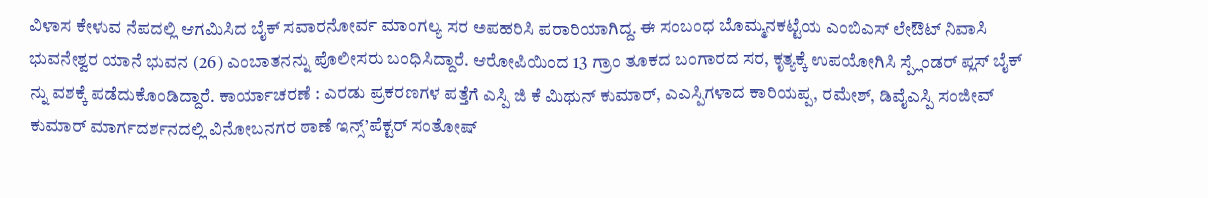ವಿಳಾಸ ಕೇಳುವ ನೆಪದಲ್ಲಿ ಆಗಮಿಸಿದ ಬೈಕ್ ಸವಾರನೋರ್ವ ಮಾಂಗಲ್ಯ ಸರ ಅಪಹರಿಸಿ ಪರಾರಿಯಾಗಿದ್ದ. ಈ ಸಂಬಂಧ ಬೊಮ್ಮನಕಟ್ಟೆಯ ಎಂಬಿಎಸ್ ಲೇಔಟ್ ನಿವಾಸಿ ಭುವನೇಶ್ವರ ಯಾನೆ ಭುವನ (26) ಎಂಬಾತನನ್ನು ಪೊಲೀಸರು ಬಂಧಿಸಿದ್ದಾರೆ. ಆರೋಪಿಯಿಂದ 13 ಗ್ರಾಂ ತೂಕದ ಬಂಗಾರದ ಸರ, ಕೃತ್ಯಕ್ಕೆ ಉಪಯೋಗಿಸಿ ಸ್ಪ್ಲೆಂಡರ್ ಪ್ಲಸ್ ಬೈಕ್ ನ್ನು ವಶಕ್ಕೆ ಪಡೆದುಕೊಂಡಿದ್ದಾರೆ. ಕಾರ್ಯಾಚರಣೆ : ಎರಡು ಪ್ರಕರಣಗಳ ಪತ್ತೆಗೆ ಎಸ್ಪಿ ಜಿ ಕೆ ಮಿಥುನ್ ಕುಮಾರ್, ಎಎಸ್ಪಿಗಳಾದ ಕಾರಿಯಪ್ಪ, ರಮೇಶ್, ಡಿವೈಎಸ್ಪಿ ಸಂಜೀವ್ ಕುಮಾರ್ ಮಾರ್ಗದರ್ಶನದಲ್ಲಿ ವಿನೋಬನಗರ ಠಾಣೆ ಇನ್ಸ್’ಪೆಕ್ಟರ್ ಸಂತೋಷ್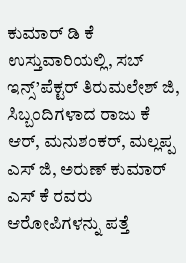ಕುಮಾರ್ ಡಿ ಕೆ ಉಸ್ತುವಾರಿಯಲ್ಲಿ, ಸಬ್ ಇನ್ಸ್’ಪೆಕ್ಟರ್ ತಿರುಮಲೇಶ್ ಜಿ, ಸಿಬ್ಬಂದಿಗಳಾದ ರಾಜು ಕೆ ಆರ್, ಮನುಶಂಕರ್, ಮಲ್ಲಪ್ಪ ಎಸ್ ಜಿ, ಅರುಣ್ ಕುಮಾರ್ ಎಸ್ ಕೆ ರವರು ಆರೋಪಿಗಳನ್ನು ಪತ್ತೆ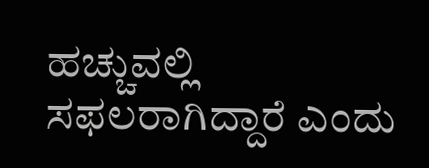ಹಚ್ಚುವಲ್ಲಿ ಸಫಲರಾಗಿದ್ದಾರೆ ಎಂದು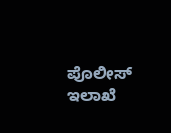ಪೊಲೀಸ್ ಇಲಾಖೆ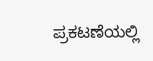ಪ್ರಕಟಣೆಯಲ್ಲಿ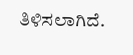ತಿಳಿಸಲಾಗಿದೆ.